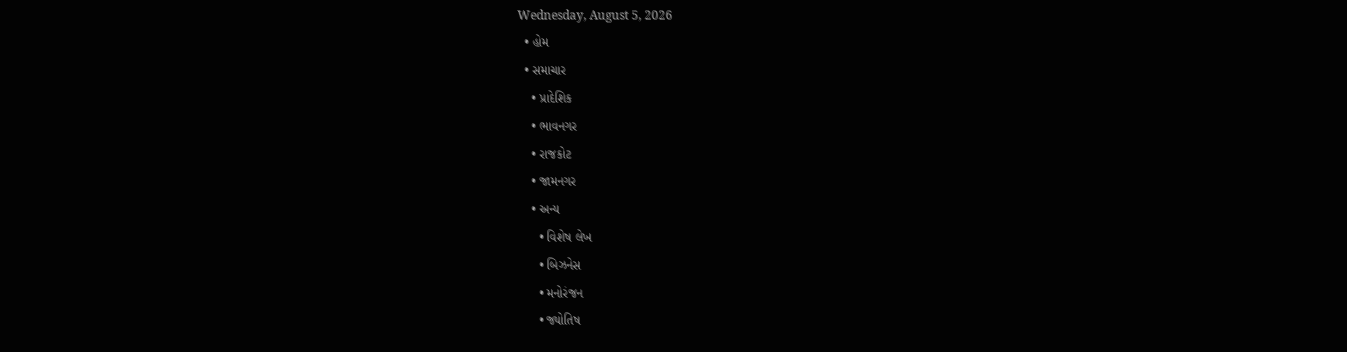Wednesday, August 5, 2026
  • હોમ
  • સમાચાર
    • પ્રાદેશિક
    • ભાવનગર
    • રાજકોટ
    • જામનગર
    • અન્ય
      • વિશેષ લેખ
      • બિઝનેસ
      • મનોરંજન
      • જ્યોતિષ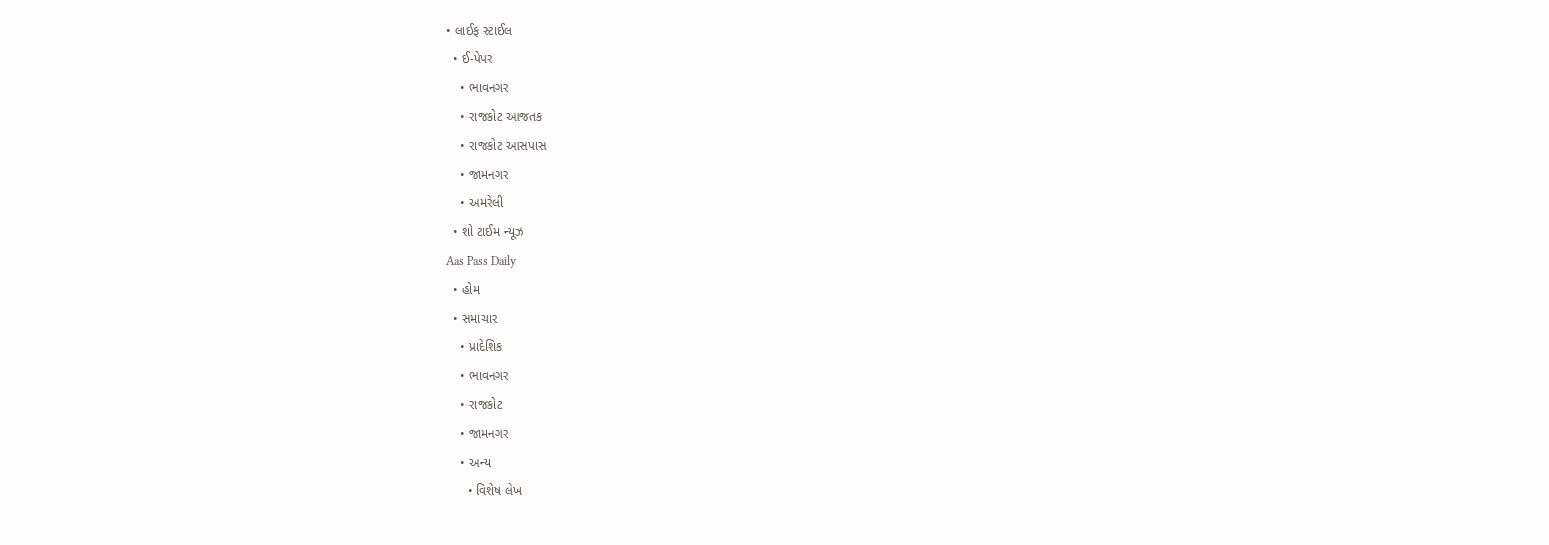• લાઈફ સ્ટાઈલ
  • ઈ-પેપર
    • ભાવનગર
    • રાજકોટ આજતક
    • રાજકોટ આસપાસ
    • જામનગર
    • અમરેલી
  • શો ટાઈમ ન્યૂઝ
Aas Pass Daily
  • હોમ
  • સમાચાર
    • પ્રાદેશિક
    • ભાવનગર
    • રાજકોટ
    • જામનગર
    • અન્ય
      • વિશેષ લેખ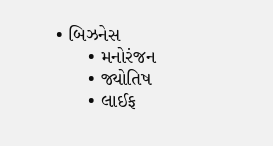• બિઝનેસ
      • મનોરંજન
      • જ્યોતિષ
      • લાઈફ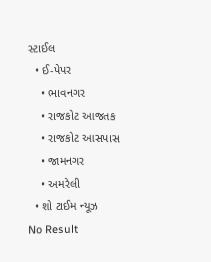સ્ટાઈલ
  • ઈ-પેપર
    • ભાવનગર
    • રાજકોટ આજતક
    • રાજકોટ આસપાસ
    • જામનગર
    • અમરેલી
  • શો ટાઈમ ન્યૂઝ
No Result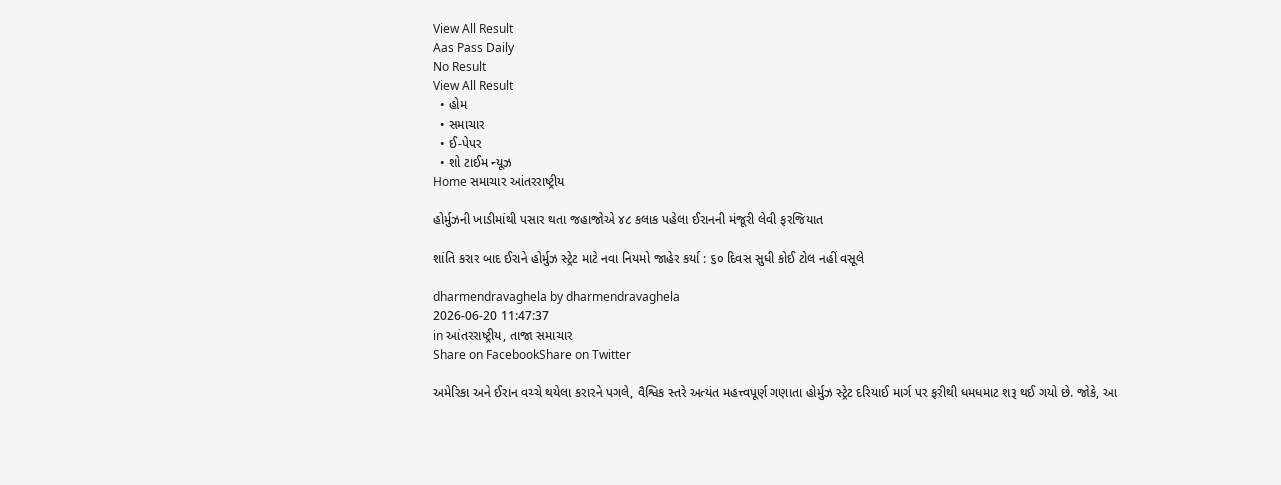View All Result
Aas Pass Daily
No Result
View All Result
  • હોમ
  • સમાચાર
  • ઈ-પેપર
  • શો ટાઈમ ન્યૂઝ
Home સમાચાર આંતરરાષ્ટ્રીય

હોર્મુઝની ખાડીમાંથી પસાર થતા જહાજોએ ૪૮ કલાક પહેલા ઈરાનની મંજૂરી લેવી ફરજિયાત

શાંતિ કરાર બાદ ઈરાને હોર્મુઝ સ્ટ્રેટ માટે નવા નિયમો જાહેર કર્યા : ૬૦ દિવસ સુધી કોઈ ટોલ નહીં વસૂલે

dharmendravaghela by dharmendravaghela
2026-06-20 11:47:37
in આંતરરાષ્ટ્રીય, તાજા સમાચાર
Share on FacebookShare on Twitter

અમેરિકા અને ઈરાન વચ્ચે થયેલા કરારને પગલે, વૈશ્વિક સ્તરે અત્યંત મહત્ત્વપૂર્ણ ગણાતા હોર્મુઝ સ્ટ્રેટ દરિયાઈ માર્ગ પર ફરીથી ધમધમાટ શરૂ થઈ ગયો છે. જોકે, આ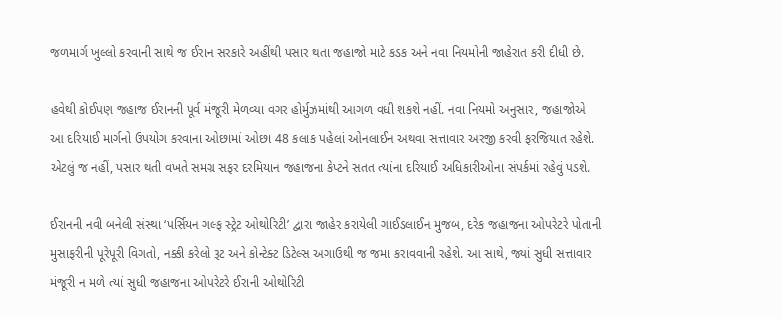જળમાર્ગ ખુલ્લો કરવાની સાથે જ ઈરાન સરકારે અહીંથી પસાર થતા જહાજો માટે કડક અને નવા નિયમોની જાહેરાત કરી દીધી છે.

હવેથી કોઈપણ જહાજ ઈરાનની પૂર્વ મંજૂરી મેળવ્યા વગર હોર્મુઝમાંથી આગળ વધી શકશે નહીં. નવા નિયમો અનુસાર, જહાજોએ આ દરિયાઈ માર્ગનો ઉપયોગ કરવાના ઓછામાં ઓછા 48 કલાક પહેલાં ઓનલાઈન અથવા સત્તાવાર અરજી કરવી ફરજિયાત રહેશે. એટલું જ નહીં, પસાર થતી વખતે સમગ્ર સફર દરમિયાન જહાજના કેપ્ટને સતત ત્યાંના દરિયાઈ અધિકારીઓના સંપર્કમાં રહેવું પડશે.

ઈરાનની નવી બનેલી સંસ્થા ‘પર્સિયન ગલ્ફ સ્ટ્રેટ ઓથોરિટી’ દ્વારા જાહેર કરાયેલી ગાઈડલાઈન મુજબ, દરેક જહાજના ઓપરેટરે પોતાની મુસાફરીની પૂરેપૂરી વિગતો, નક્કી કરેલો રૂટ અને કોન્ટેક્ટ ડિટેલ્સ અગાઉથી જ જમા કરાવવાની રહેશે. આ સાથે, જ્યાં સુધી સત્તાવાર મંજૂરી ન મળે ત્યાં સુધી જહાજના ઓપરેટરે ઈરાની ઓથોરિટી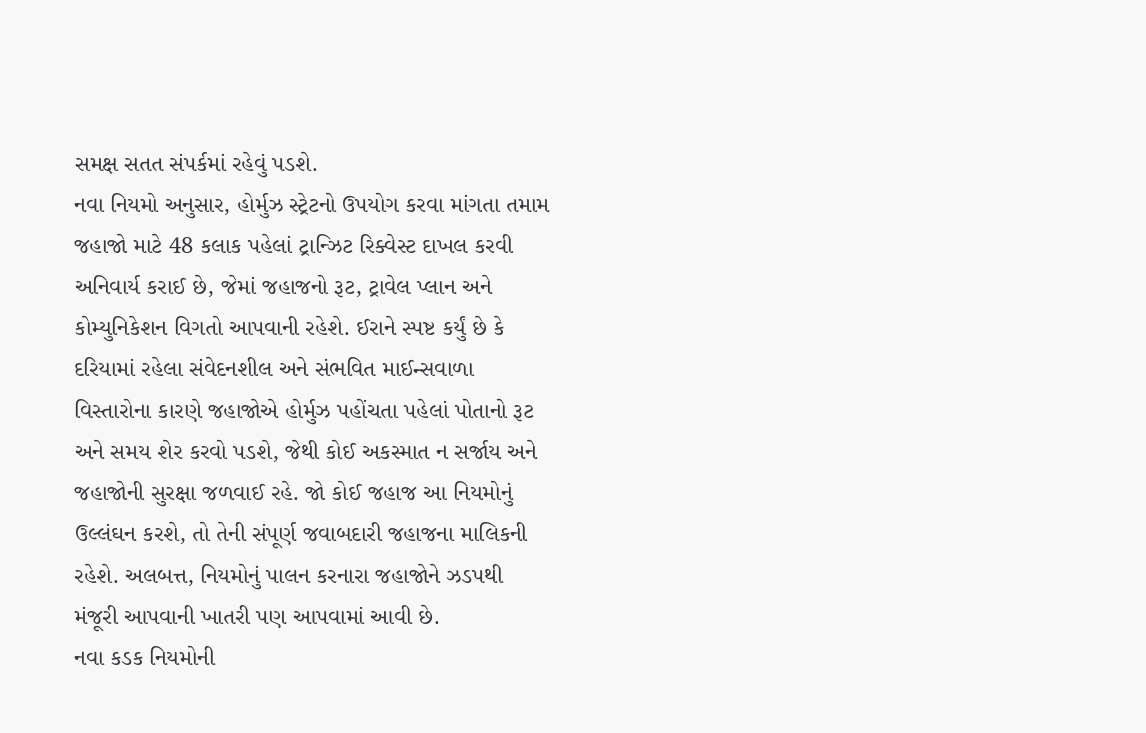સમક્ષ સતત સંપર્કમાં રહેવું પડશે.
નવા નિયમો અનુસાર, હોર્મુઝ સ્ટ્રેટનો ઉપયોગ કરવા માંગતા તમામ જહાજો માટે 48 કલાક પહેલાં ટ્રાન્ઝિટ રિક્વેસ્ટ દાખલ કરવી અનિવાર્ય કરાઈ છે, જેમાં જહાજનો રૂટ, ટ્રાવેલ પ્લાન અને કોમ્યુનિકેશન વિગતો આપવાની રહેશે. ઈરાને સ્પષ્ટ કર્યું છે કે દરિયામાં રહેલા સંવેદનશીલ અને સંભવિત માઈન્સવાળા વિસ્તારોના કારણે જહાજોએ હોર્મુઝ પહોંચતા પહેલાં પોતાનો રૂટ અને સમય શેર કરવો પડશે, જેથી કોઈ અકસ્માત ન સર્જાય અને જહાજોની સુરક્ષા જળવાઈ રહે. જો કોઈ જહાજ આ નિયમોનું ઉલ્લંઘન કરશે, તો તેની સંપૂર્ણ જવાબદારી જહાજના માલિકની રહેશે. અલબત્ત, નિયમોનું પાલન કરનારા જહાજોને ઝડપથી મંજૂરી આપવાની ખાતરી પણ આપવામાં આવી છે.
નવા કડક નિયમોની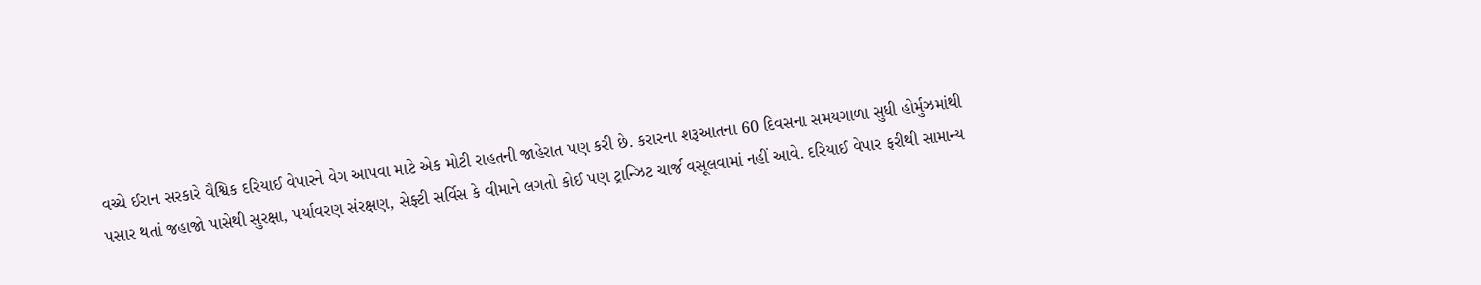વચ્ચે ઈરાન સરકારે વૈશ્વિક દરિયાઈ વેપારને વેગ આપવા માટે એક મોટી રાહતની જાહેરાત પણ કરી છે. કરારના શરૂઆતના 60 દિવસના સમયગાળા સુધી હોર્મુઝમાંથી પસાર થતાં જહાજો પાસેથી સુરક્ષા, પર્યાવરણ સંરક્ષણ, સેફ્ટી સર્વિસ કે વીમાને લગતો કોઈ પણ ટ્રાન્ઝિટ ચાર્જ વસૂલવામાં નહીં આવે. દરિયાઈ વેપાર ફરીથી સામાન્ય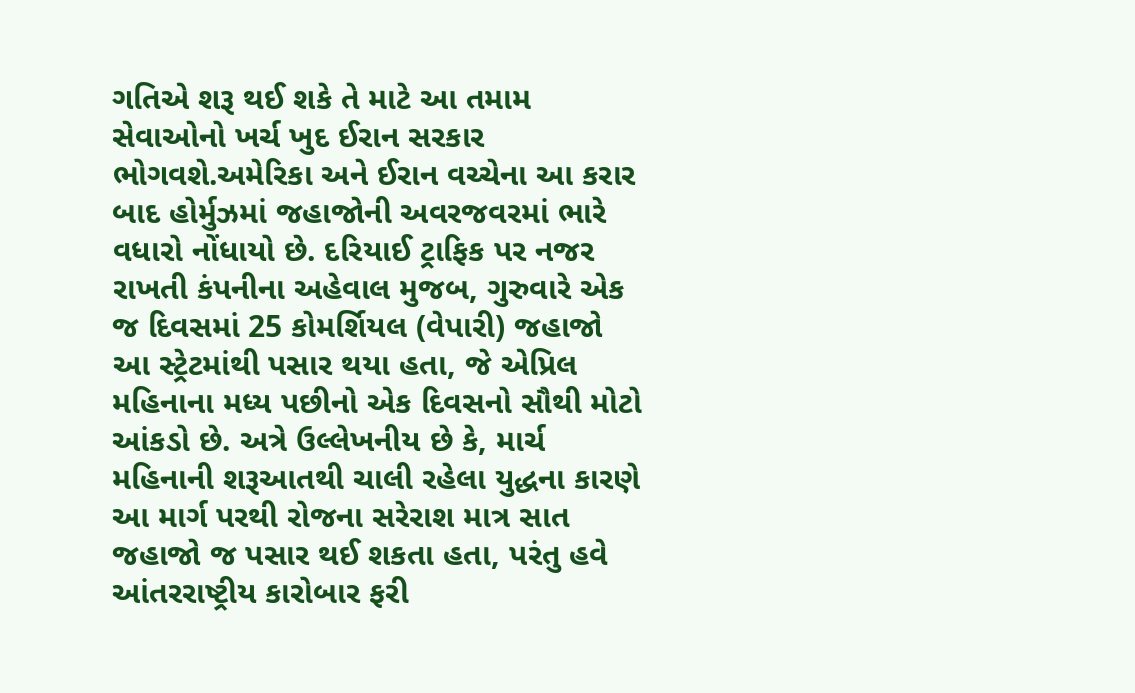ગતિએ શરૂ થઈ શકે તે માટે આ તમામ સેવાઓનો ખર્ચ ખુદ ઈરાન સરકાર ભોગવશે.અમેરિકા અને ઈરાન વચ્ચેના આ કરાર બાદ હોર્મુઝમાં જહાજોની અવરજવરમાં ભારે વધારો નોંધાયો છે. દરિયાઈ ટ્રાફિક પર નજર રાખતી કંપનીના અહેવાલ મુજબ, ગુરુવારે એક જ દિવસમાં 25 કોમર્શિયલ (વેપારી) જહાજો આ સ્ટ્રેટમાંથી પસાર થયા હતા, જે એપ્રિલ મહિનાના મધ્ય પછીનો એક દિવસનો સૌથી મોટો આંકડો છે. અત્રે ઉલ્લેખનીય છે કે, માર્ચ મહિનાની શરૂઆતથી ચાલી રહેલા યુદ્ધના કારણે આ માર્ગ પરથી રોજના સરેરાશ માત્ર સાત જહાજો જ પસાર થઈ શકતા હતા, પરંતુ હવે આંતરરાષ્ટ્રીય કારોબાર ફરી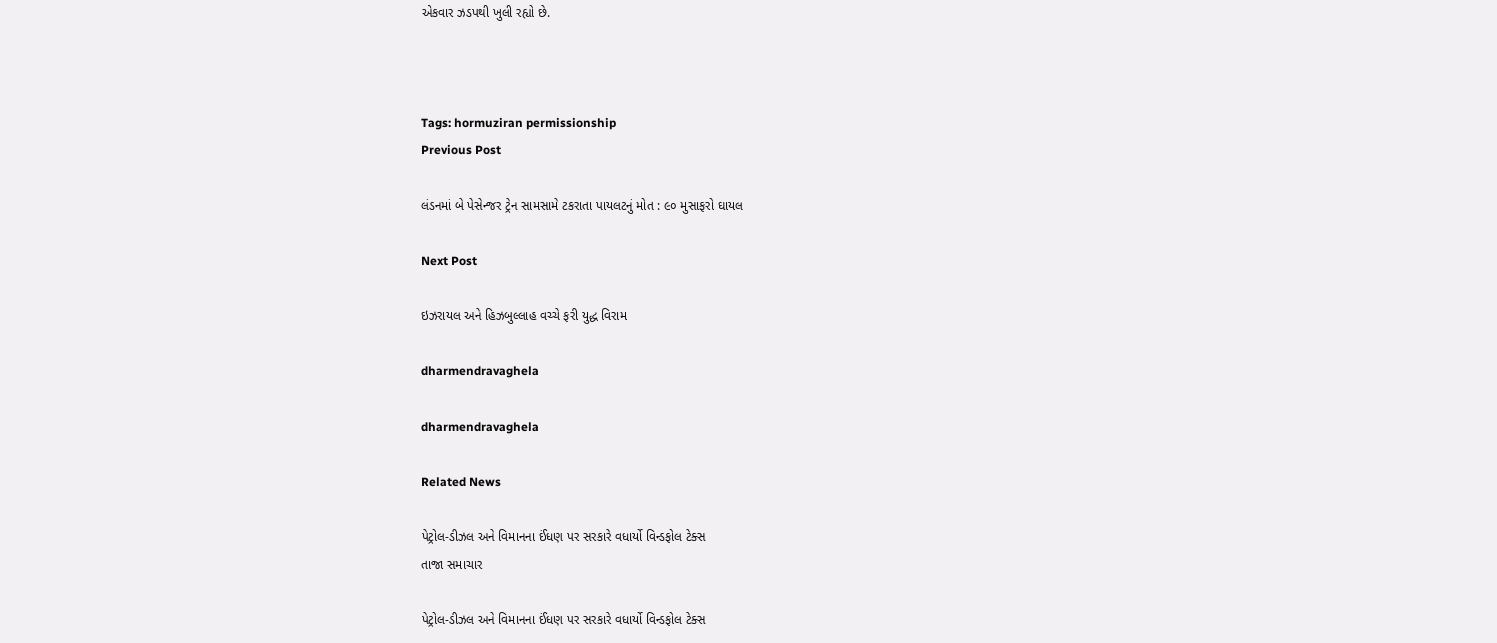એકવાર ઝડપથી ખુલી રહ્યો છે.



Tags: hormuziran permissionship
Previous Post

લંડનમાં બે પેસેન્જર ટ્રેન સામસામે ટકરાતા પાયલટનું મોત : ૯૦ મુસાફરો ઘાયલ

Next Post

ઇઝરાયલ અને હિઝબુલ્લાહ વચ્ચે ફરી યુદ્ધ વિરામ

dharmendravaghela

dharmendravaghela

Related News

પેટ્રોલ-ડીઝલ અને વિમાનના ઈંધણ પર સરકારે વધાર્યો વિન્ડફોલ ટેક્સ
તાજા સમાચાર

પેટ્રોલ-ડીઝલ અને વિમાનના ઈંધણ પર સરકારે વધાર્યો વિન્ડફોલ ટેક્સ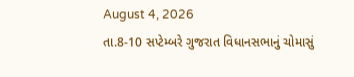August 4, 2026
તા.8-10 સપ્ટેમ્બરે ગુજરાત વિધાનસભાનું ચોમાસું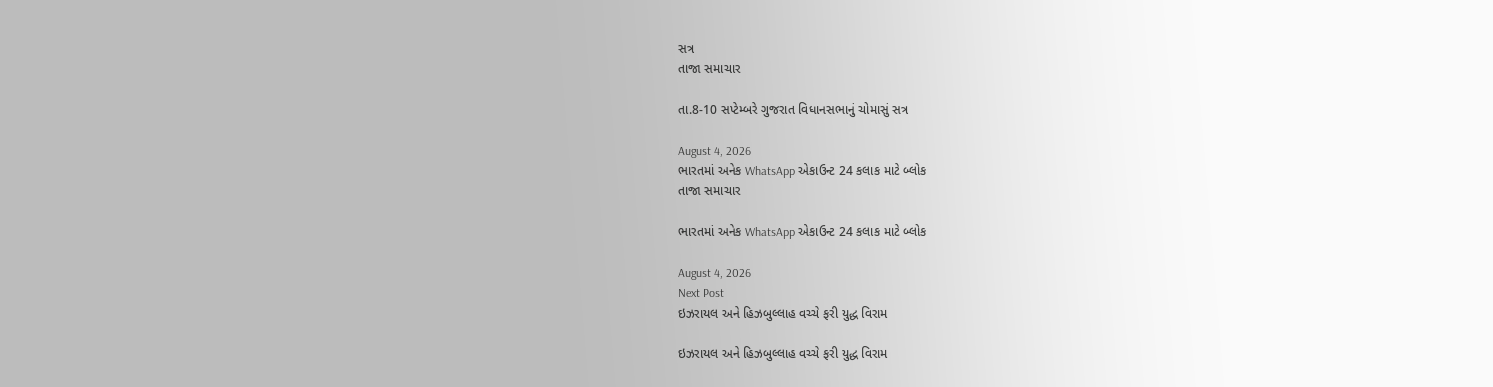સત્ર
તાજા સમાચાર

તા.8-10 સપ્ટેમ્બરે ગુજરાત વિધાનસભાનું ચોમાસું સત્ર

August 4, 2026
ભારતમાં અનેક WhatsApp એકાઉન્ટ 24 કલાક માટે બ્લોક
તાજા સમાચાર

ભારતમાં અનેક WhatsApp એકાઉન્ટ 24 કલાક માટે બ્લોક

August 4, 2026
Next Post
ઇઝરાયલ અને હિઝબુલ્લાહ વચ્ચે ફરી યુદ્ધ વિરામ

ઇઝરાયલ અને હિઝબુલ્લાહ વચ્ચે ફરી યુદ્ધ વિરામ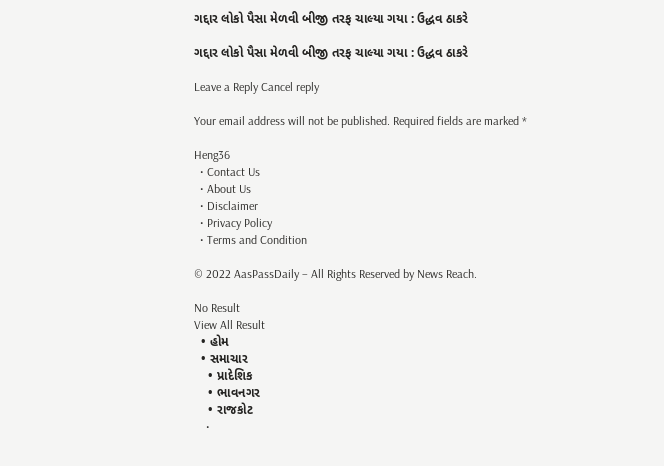ગદ્દાર લોકો પૈસા મેળવી બીજી તરફ ચાલ્યા ગયા : ઉદ્ધવ ઠાકરે

ગદ્દાર લોકો પૈસા મેળવી બીજી તરફ ચાલ્યા ગયા : ઉદ્ધવ ઠાકરે

Leave a Reply Cancel reply

Your email address will not be published. Required fields are marked *

Heng36
  • Contact Us
  • About Us
  • Disclaimer
  • Privacy Policy
  • Terms and Condition

© 2022 AasPassDaily – All Rights Reserved by News Reach.

No Result
View All Result
  • હોમ
  • સમાચાર
    • પ્રાદેશિક
    • ભાવનગર
    • રાજકોટ
    •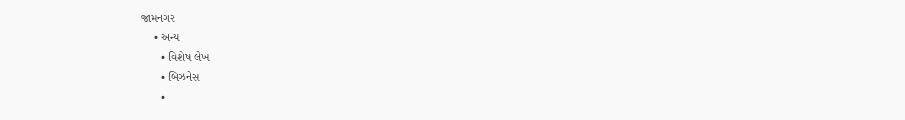જામનગર
    • અન્ય
      • વિશેષ લેખ
      • બિઝનેસ
      •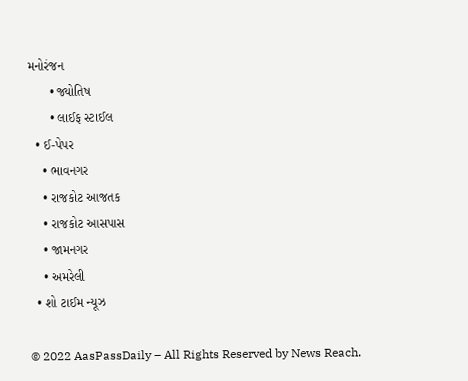મનોરંજન
      • જ્યોતિષ
      • લાઈફ સ્ટાઈલ
  • ઈ-પેપર
    • ભાવનગર
    • રાજકોટ આજતક
    • રાજકોટ આસપાસ
    • જામનગર
    • અમરેલી
  • શો ટાઈમ ન્યૂઝ

© 2022 AasPassDaily – All Rights Reserved by News Reach.